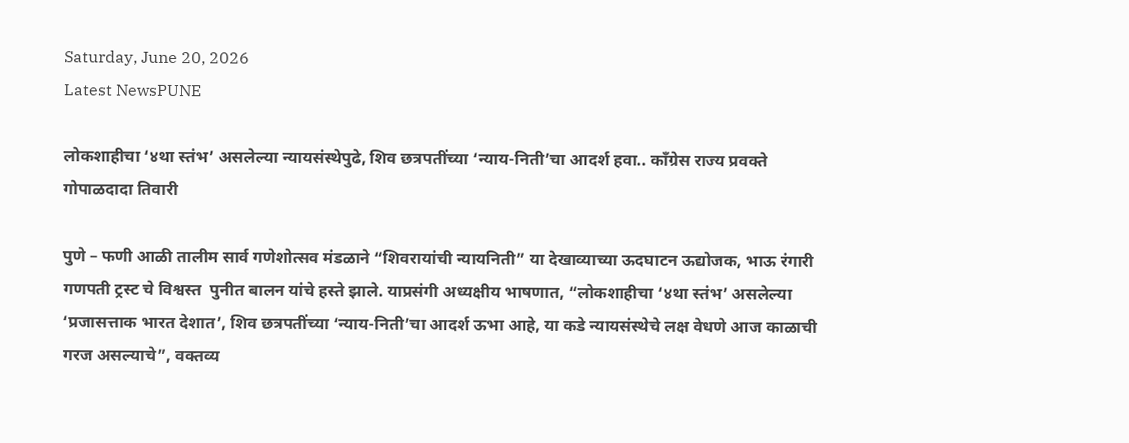Saturday, June 20, 2026
Latest NewsPUNE

लोकशाहीचा ‘४था स्तंभ’ असलेल्या न्यायसंस्थेपुढे, शिव छत्रपतींच्या ‘न्याय-निती’चा आदर्श हवा.. काँग्रेस राज्य प्रवक्ते गोपाळदादा तिवारी

पुणे – फणी आळी तालीम सार्व गणेशोत्सव मंडळाने “शिवरायांची न्यायनिती” या देखाव्याच्या ऊदघाटन ऊद्योजक, भाऊ रंगारी गणपती ट्रस्ट चे विश्वस्त  पुनीत बालन यांचे हस्ते झाले. याप्रसंगी अध्यक्षीय भाषणात, “लोकशाहीचा ‘४था स्तंभ’ असलेल्या ‘प्रजासत्ताक भारत देशात’, शिव छत्रपतींच्या ‘न्याय-निती’चा आदर्श ऊभा आहे, या कडे न्यायसंस्थेचे लक्ष वेधणे आज काळाची गरज असल्याचे”, वक्तव्य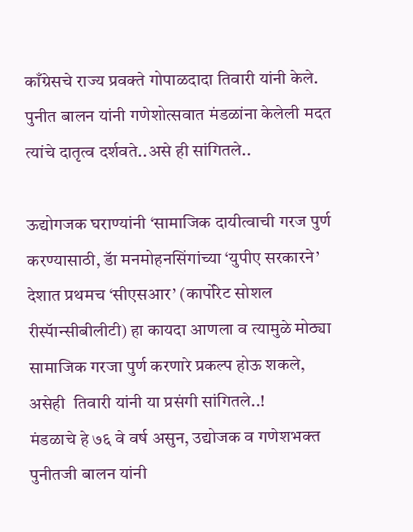काँग्रेसचे राज्य प्रवक्ते गोपाळदादा तिवारी यांनी केले. पुनीत बालन यांनी गणेशोत्सवात मंडळांना केलेली मदत त्यांचे दातृत्व दर्शवते..असे ही सांगितले..

ऊद्योगजक घराण्यांनी ‘सामाजिक दायीत्वाची गरज पुर्ण करण्यासाठी, डॅा मनमोहनसिंगांच्या ‘युपीए सरकारने’ देशात प्रथमच ‘सीएसआर’ (कार्पोरेट सोशल रीस्पॅान्सीबीलीटी) हा कायदा आणला व त्यामुळे मोठ्या सामाजिक गरजा पुर्ण करणारे प्रकल्प होऊ शकले, असेही  तिवारी यांनी या प्रसंगी सांगितले..!
मंडळाचे हे ७६ वे वर्ष असुन, उद्योजक व गणेशभक्त पुनीतजी बालन यांनी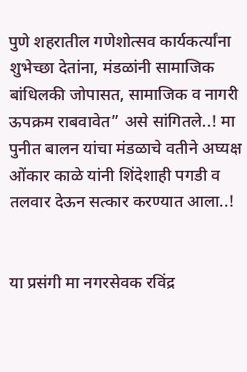पुणे शहरातील गणेशोत्सव कार्यकर्त्यांना शुभेच्छा देतांना, मंडळांनी सामाजिक बांधिलकी जोपासत, सामाजिक व नागरी ऊपक्रम राबवावेत” असे सांगितले..! मा पुनीत बालन यांचा मंडळाचे वतीने अघ्यक्ष ओंकार काळे यांनी शिंदेशाही पगडी व तलवार देऊन सत्कार करण्यात आला..!


या प्रसंगी मा नगरसेवक रविंद्र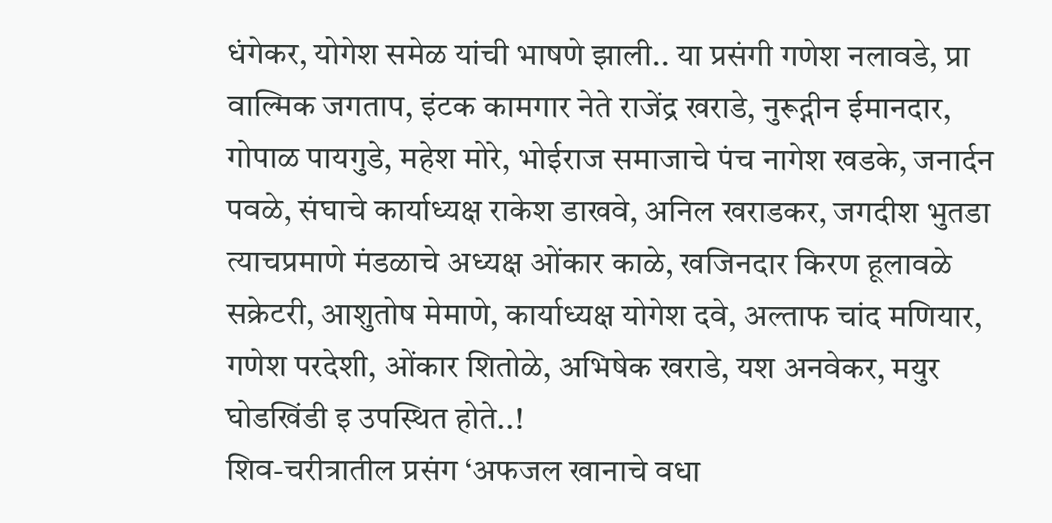धंगेकर, योगेश समेळ यांची भाषणे झाली.. या प्रसंगी गणेश नलावडे, प्रा वाल्मिक जगताप, इंटक कामगार नेते राजेंद्र खराडे, नुरूद्गीन ईमानदार, गोपाळ पायगुडे, महेश मोरे, भोईराज समाजाचे पंच नागेश खडके, जनार्दन पवळे, संघाचे कार्याध्यक्ष राकेश डाखवे, अनिल खराडकर, जगदीश भुतडा त्याचप्रमाणे मंडळाचे अध्यक्ष ओंकार काळे, खजिनदार किरण हूलावळे सक्रेटरी, आशुतोष मेमाणे, कार्याध्यक्ष योगेश दवे, अल्ताफ चांद मणियार, गणेश परदेशी, ओंकार शितोळे, अभिषेक खराडे, यश अनवेकर, मयुर घोडखिंडी इ उपस्थित होते..!
शिव-चरीत्रातील प्रसंग ‘अफजल खानाचे वधा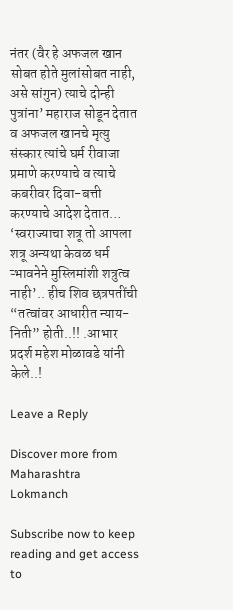नंतर (वैर हे अफजल खान सोबत होते मुलांसोबत नाही, असे सांगुन) त्याचे दोन्ही पुत्रांना’ महाराज सोडून देतात व अफजल खानचे मृत्यु संस्कार त्यांचे घर्म रीवाजा प्रमाणे करण्याचे व त्याचे कबरीवर दिवा-बत्ती करण्याचे आदेश देतात… ‘स्वराज्याचा शत्रू तो आपला शत्रू अन्यथा केवळ धर्म ऱ्भावनेने मुस्लिमांशी शत्रुत्व नाही’.. हीच शिव छत्रपतींची “तत्वांवर आधारीत न्याय-निती” होती..!! .आभार प्रदर्श महेश मोळावडे यांनी केले..!

Leave a Reply

Discover more from Maharashtra Lokmanch

Subscribe now to keep reading and get access to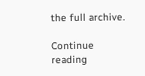the full archive.

Continue reading